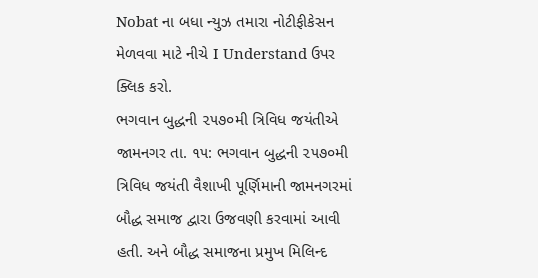Nobat ના બધા ન્યુઝ તમારા નોટીફીકેસન મેળવવા માટે નીચે I Understand ઉપર ક્લિક કરો.
ભગવાન બુદ્ધની ૨૫૭૦મી ત્રિવિધ જયંતીએ
જામનગર તા. ૧૫: ભગવાન બુદ્ધની ૨૫૭૦મી ત્રિવિધ જયંતી વૈશાખી પૂર્ણિમાની જામનગરમાં બૌદ્ધ સમાજ દ્વારા ઉજવણી કરવામાં આવી હતી. અને બૌદ્ધ સમાજના પ્રમુખ મિલિન્દ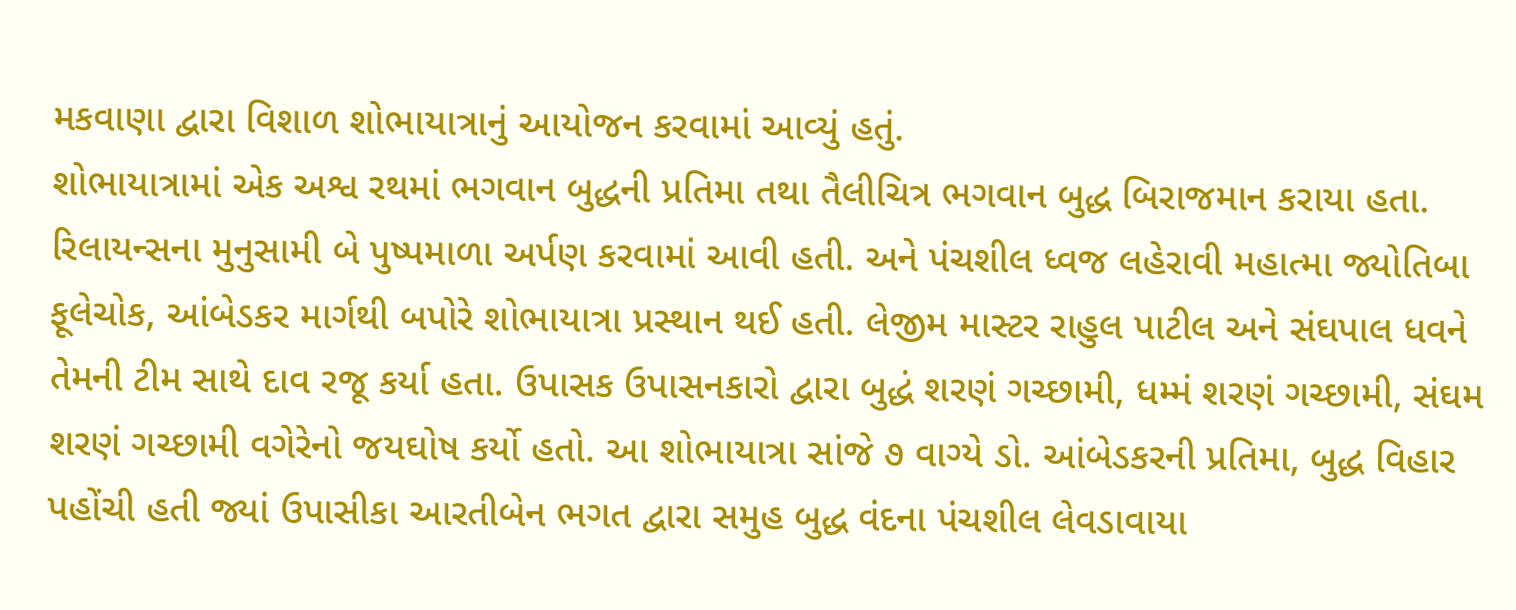મકવાણા દ્વારા વિશાળ શોભાયાત્રાનું આયોજન કરવામાં આવ્યું હતું.
શોભાયાત્રામાં એક અશ્વ રથમાં ભગવાન બુદ્ધની પ્રતિમા તથા તૈલીચિત્ર ભગવાન બુદ્ધ બિરાજમાન કરાયા હતા. રિલાયન્સના મુનુસામી બે પુષ્પમાળા અર્પણ કરવામાં આવી હતી. અને પંચશીલ ધ્વજ લહેરાવી મહાત્મા જ્યોતિબા ફૂલેચોક, આંબેડકર માર્ગથી બપોરે શોભાયાત્રા પ્રસ્થાન થઈ હતી. લેજીમ માસ્ટર રાહુલ પાટીલ અને સંઘપાલ ધવને તેમની ટીમ સાથે દાવ રજૂ કર્યા હતા. ઉપાસક ઉપાસનકારો દ્વારા બુદ્ધં શરણં ગચ્છામી, ધમ્મં શરણં ગચ્છામી, સંઘમ શરણં ગચ્છામી વગેરેનો જયઘોષ કર્યો હતો. આ શોભાયાત્રા સાંજે ૭ વાગ્યે ડો. આંબેડકરની પ્રતિમા, બુદ્ધ વિહાર પહોંચી હતી જ્યાં ઉપાસીકા આરતીબેન ભગત દ્વારા સમુહ બુદ્ધ વંદના પંચશીલ લેવડાવાયા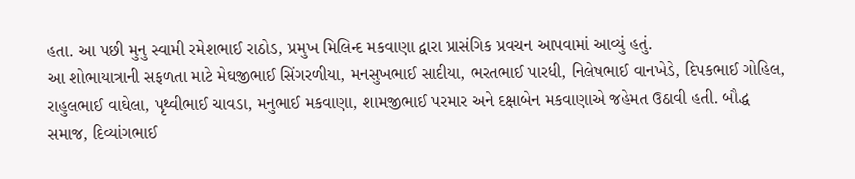હતા. આ પછી મુનુ સ્વામી રમેશભાઈ રાઠોડ, પ્રમુખ મિલિન્દ મકવાણા દ્વારા પ્રાસંગિક પ્રવચન આપવામાં આવ્યું હતું.
આ શોભાયાત્રાની સફળતા માટે મેઘજીભાઈ સિંગરળીયા, મનસુખભાઈ સાદીયા, ભરતભાઈ પારધી, નિલેષભાઈ વાનખેડે, દિપકભાઈ ગોહિલ, રાહુલભાઈ વાઘેલા, પૃથ્વીભાઈ ચાવડા, મનુભાઈ મકવાણા, શામજીભાઈ પરમાર અને દક્ષાબેન મકવાણાએ જહેમત ઉઠાવી હતી. બૌદ્ધ સમાજ, દિવ્યાંગભાઈ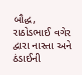બૌદ્ધ, રાઠોડભાઈ વગેર દ્વારા નાસ્તા અને ઠંડાઈની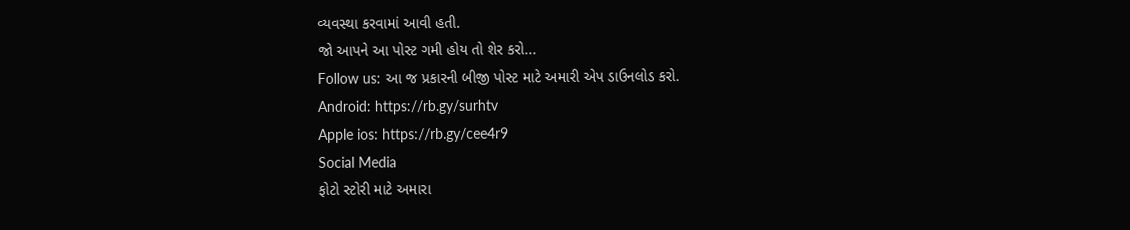વ્યવસ્થા કરવામાં આવી હતી.
જો આપને આ પોસ્ટ ગમી હોય તો શેર કરો...
Follow us: આ જ પ્રકારની બીજી પોસ્ટ માટે અમારી એપ ડાઉનલોડ કરો.
Android: https://rb.gy/surhtv
Apple ios: https://rb.gy/cee4r9
Social Media
ફોટો સ્ટોરી માટે અમારા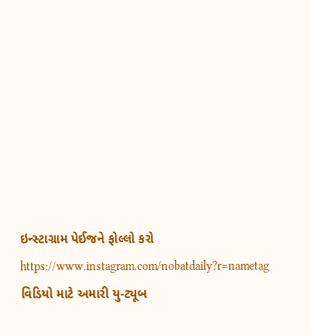ઇન્સ્ટાગ્રામ પેઈજને ફોલ્લો કરો
https://www.instagram.com/nobatdaily?r=nametag
વિડિયો માટે અમારી યુ-ટ્યૂબ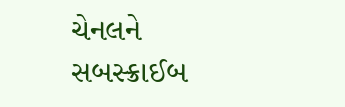ચેનલને સબસ્ક્રાઈબ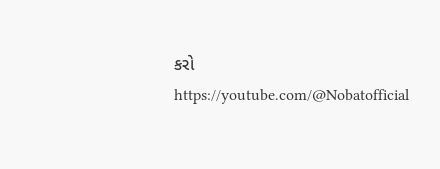કરો
https://youtube.com/@Nobatofficial